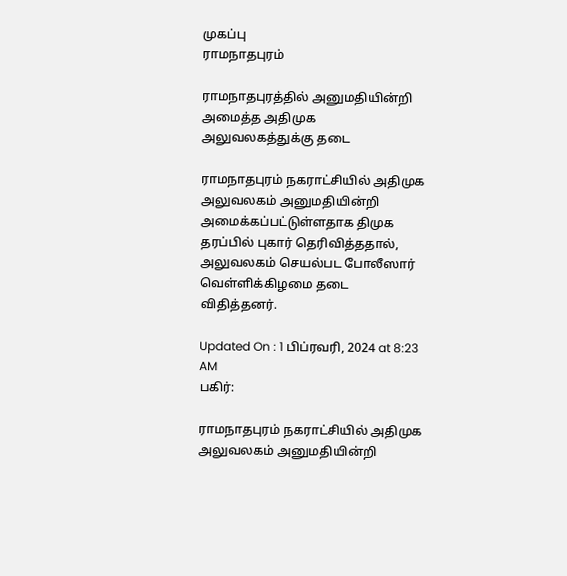முகப்பு
ராமநாதபுரம்

ராமநாதபுரத்தில் அனுமதியின்றி அமைத்த அதிமுக அலுவலகத்துக்கு தடை

ராமநாதபுரம் நகராட்சியில் அதிமுக அலுவலகம் அனுமதியின்றி அமைக்கப்பட்டுள்ளதாக திமுக தரப்பில் புகார் தெரிவித்ததால், அலுவலகம் செயல்பட போலீஸார் வெள்ளிக்கிழமை தடை விதித்தனர்.

Updated On : 1 பிப்ரவரி, 2024 at 8:23 AM
பகிர்:

ராமநாதபுரம் நகராட்சியில் அதிமுக அலுவலகம் அனுமதியின்றி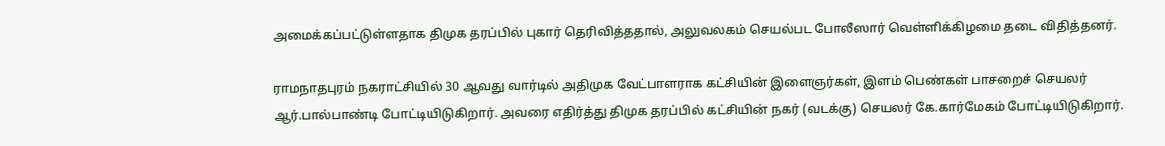அமைக்கப்பட்டுள்ளதாக திமுக தரப்பில் புகார் தெரிவித்ததால், அலுவலகம் செயல்பட போலீஸார் வெள்ளிக்கிழமை தடை விதித்தனர்.

ராமநாதபுரம் நகராட்சியில் 30 ஆவது வார்டில் அதிமுக வேட்பாளராக கட்சியின் இளைஞர்கள், இளம் பெண்கள் பாசறைச் செயலர் ஆர்.பால்பாண்டி போட்டியிடுகிறார். அவரை எதிர்த்து திமுக தரப்பில் கட்சியின் நகர் (வடக்கு) செயலர் கே.கார்மேகம் போட்டியிடுகிறார்.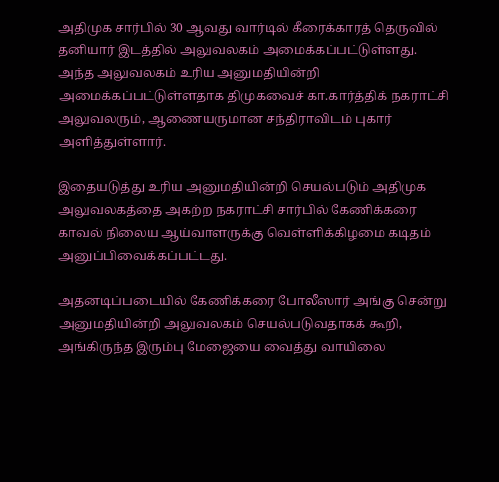அதிமுக சார்பில் 30 ஆவது வார்டில் கீரைக்காரத் தெருவில் தனியார் இடத்தில் அலுவலகம் அமைக்கப்பட்டுள்ளது. அந்த அலுவலகம் உரிய அனுமதியின்றி அமைக்கப்பட்டுள்ளதாக திமுகவைச் கா.கார்த்திக் நகராட்சி அலுவலரும், ஆணையருமான சந்திராவிடம் புகார் அளித்துள்ளார்.

இதையடுத்து உரிய அனுமதியின்றி செயல்படும் அதிமுக அலுவலகத்தை அகற்ற நகராட்சி சார்பில் கேணிக்கரை காவல் நிலைய ஆய்வாளருக்கு வெள்ளிக்கிழமை கடிதம் அனுப்பிவைக்கப்பட்டது.

அதனடிப்படையில் கேணிக்கரை போலீஸார் அங்கு சென்று அனுமதியின்றி அலுவலகம் செயல்படுவதாகக் கூறி, அங்கிருந்த இரும்பு மேஜையை வைத்து வாயிலை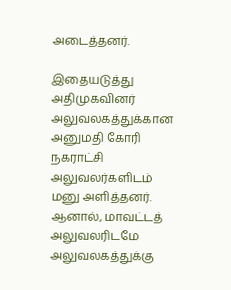அடைத்தனர்.

இதையடுத்து அதிமுகவினர் அலுவலகத்துக்கான அனுமதி கோரி நகராட்சி அலுவலர்களிடம் மனு அளித்தனர். ஆனால், மாவட்டத் அலுவலரிடமே அலுவலகத்துக்கு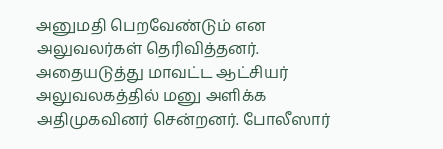அனுமதி பெறவேண்டும் என அலுவலர்கள் தெரிவித்தனர். அதையடுத்து மாவட்ட ஆட்சியர் அலுவலகத்தில் மனு அளிக்க அதிமுகவினர் சென்றனர். போலீஸார்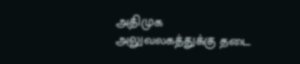அதிமுக அலுவலகத்துக்கு தடை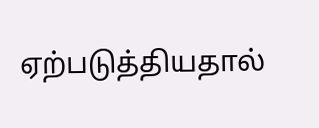ஏற்படுத்தியதால்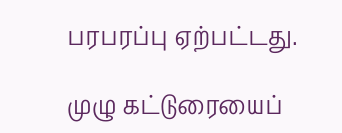பரபரப்பு ஏற்பட்டது.

முழு கட்டுரையைப்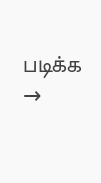படிக்க →